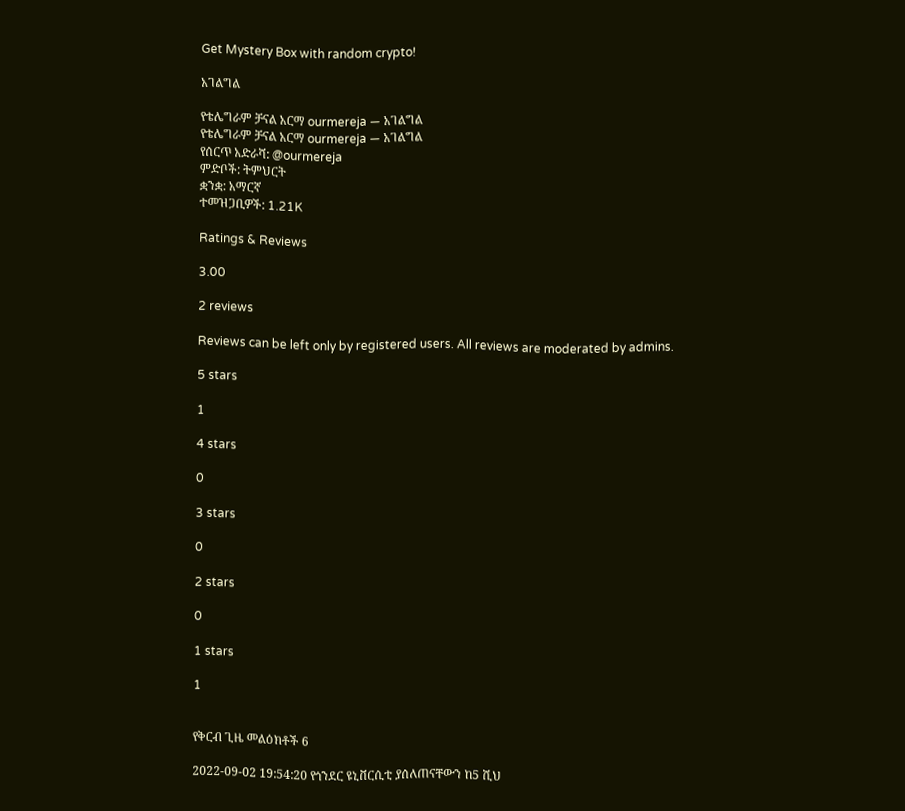Get Mystery Box with random crypto!

አገልግል

የቴሌግራም ቻናል አርማ ourmereja — አገልግል
የቴሌግራም ቻናል አርማ ourmereja — አገልግል
የሰርጥ አድራሻ: @ourmereja
ምድቦች: ትምህርት
ቋንቋ: አማርኛ
ተመዝጋቢዎች: 1.21K

Ratings & Reviews

3.00

2 reviews

Reviews can be left only by registered users. All reviews are moderated by admins.

5 stars

1

4 stars

0

3 stars

0

2 stars

0

1 stars

1


የቅርብ ጊዜ መልዕክቶች 6

2022-09-02 19:54:20 የጎንደር ዩኒቨርሲቲ ያሰለጠናቸውን ከ5 ሺህ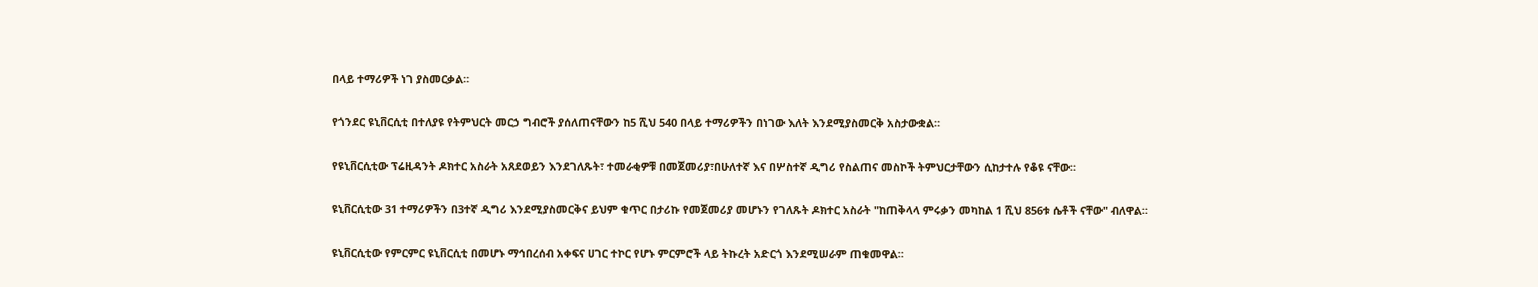በላይ ተማሪዎች ነገ ያስመርቃል።

የጎንደር ዩኒቨርሲቲ በተለያዩ የትምህርት መርኃ ግብሮች ያሰለጠናቸውን ከ5 ሺህ 540 በላይ ተማሪዎችን በነገው እለት እንደሚያስመርቅ አስታውቋል።

የዩኒቨርሲቲው ፕሬዚዳንት ዶክተር አስራት አጸደወይን እንደገለጹት፣ ተመራቂዎቹ በመጀመሪያ፣በሁለተኛ እና በሦስተኛ ዲግሪ የስልጠና መስኮች ትምህርታቸውን ሲከታተሉ የቆዩ ናቸው።

ዩኒቨርሲቲው 31 ተማሪዎችን በ3ተኛ ዲግሪ እንደሚያስመርቅና ይህም ቁጥር በታሪኩ የመጀመሪያ መሆኑን የገለጹት ዶክተር አስራት "ከጠቅላላ ምሩቃን መካከል 1 ሺህ 856ቱ ሴቶች ናቸው" ብለዋል።

ዩኒቨርሲቲው የምርምር ዩኒቨርሲቲ በመሆኑ ማኅበረሰብ አቀፍና ሀገር ተኮር የሆኑ ምርምሮች ላይ ትኩረት አድርጎ እንደሚሠራም ጠቁመዋል።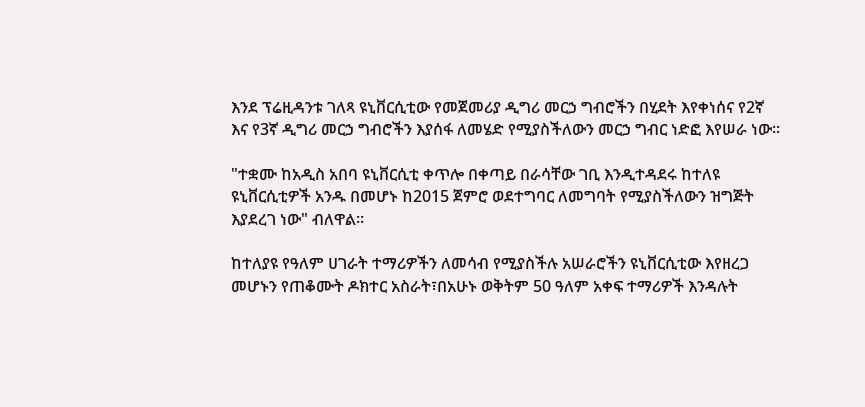እንደ ፕሬዚዳንቱ ገለጻ ዩኒቨርሲቲው የመጀመሪያ ዲግሪ መርኃ ግብሮችን በሂደት እየቀነሰና የ2ኛ እና የ3ኛ ዲግሪ መርኃ ግብሮችን እያሰፋ ለመሄድ የሚያስችለውን መርኃ ግብር ነድፎ እየሠራ ነው።

"ተቋሙ ከአዲስ አበባ ዩኒቨርሲቲ ቀጥሎ በቀጣይ በራሳቸው ገቢ እንዲተዳደሩ ከተለዩ ዩኒቨርሲቲዎች አንዱ በመሆኑ ከ2015 ጀምሮ ወደተግባር ለመግባት የሚያስችለውን ዝግጅት እያደረገ ነው" ብለዋል።

ከተለያዩ የዓለም ሀገራት ተማሪዎችን ለመሳብ የሚያስችሉ አሠራሮችን ዩኒቨርሲቲው እየዘረጋ መሆኑን የጠቆሙት ዶክተር አስራት፣በአሁኑ ወቅትም 50 ዓለም አቀፍ ተማሪዎች እንዳሉት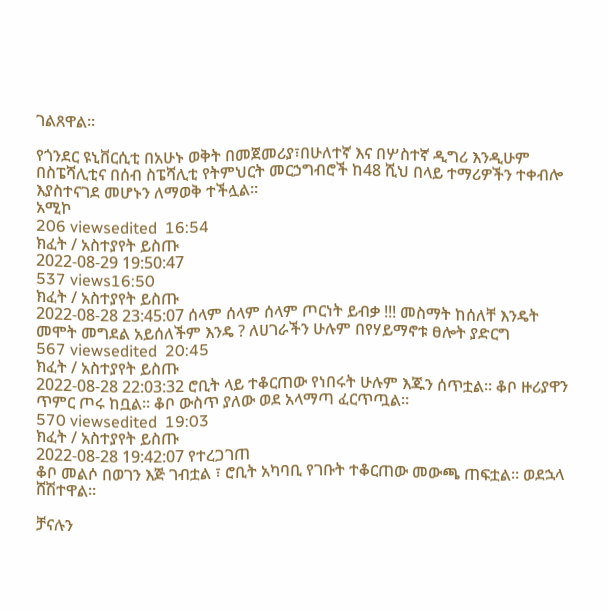ገልጸዋል።

የጎንደር ዩኒቨርሲቲ በአሁኑ ወቅት በመጀመሪያ፣በሁለተኛ እና በሦስተኛ ዲግሪ እንዲሁም በስፔሻሊቲና በሰብ ስፔሻሊቲ የትምህርት መርኃግብሮች ከ48 ሺህ በላይ ተማሪዎችን ተቀብሎ እያስተናገደ መሆኑን ለማወቅ ተችሏል።
አሚኮ
206 viewsedited  16:54
ክፈት / አስተያየት ይስጡ
2022-08-29 19:50:47
537 views16:50
ክፈት / አስተያየት ይስጡ
2022-08-28 23:45:07 ሰላም ሰላም ሰላም ጦርነት ይብቃ !!! መስማት ከሰለቸ እንዴት መሞት መግደል አይሰለችም እንዴ ? ለሀገራችን ሁሉም በየሃይማኖቱ ፀሎት ያድርግ
567 viewsedited  20:45
ክፈት / አስተያየት ይስጡ
2022-08-28 22:03:32 ሮቢት ላይ ተቆርጠው የነበሩት ሁሉም እጁን ሰጥቷል። ቆቦ ዙሪያዋን ጥምር ጦሩ ከቧል። ቆቦ ውስጥ ያለው ወደ አላማጣ ፈርጥጧል።
570 viewsedited  19:03
ክፈት / አስተያየት ይስጡ
2022-08-28 19:42:07 የተረጋገጠ
ቆቦ መልሶ በወገን እጅ ገብቷል ፣ ሮቢት አካባቢ የገቡት ተቆርጠው መውጫ ጠፍቷል። ወደኋላ ሸሽተዋል።

ቻናሉን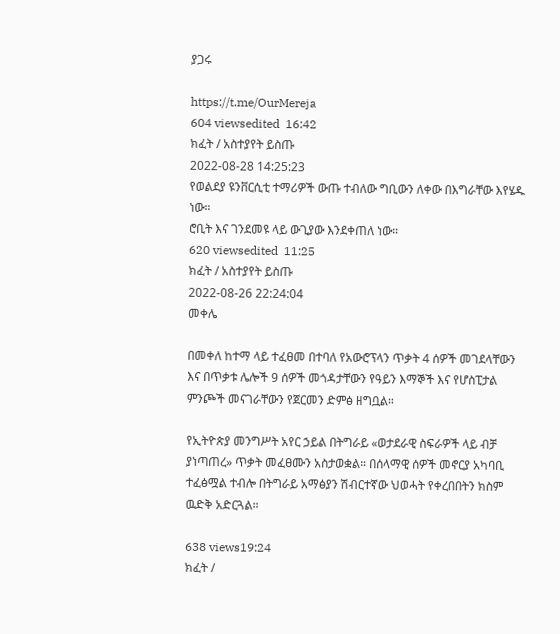ያጋሩ

https://t.me/OurMereja
604 viewsedited  16:42
ክፈት / አስተያየት ይስጡ
2022-08-28 14:25:23
የወልደያ ዩንቨርሲቲ ተማሪዎች ውጡ ተብለው ግቢውን ለቀው በእግራቸው እየሄዱ ነው።
ሮቢት እና ገንደመዩ ላይ ውጊያው እንደቀጠለ ነው።
620 viewsedited  11:25
ክፈት / አስተያየት ይስጡ
2022-08-26 22:24:04
መቀሌ

በመቀለ ከተማ ላይ ተፈፀመ በተባለ የአውሮፕላን ጥቃት 4 ሰዎች መገደላቸውን እና በጥቃቱ ሌሎች 9 ሰዎች መጎዳታቸውን የዓይን እማኞች እና የሆስፒታል ምንጮች መናገራቸውን የጀርመን ድምፅ ዘግቧል።

የኢትዮጵያ መንግሥት አየር ኃይል በትግራይ «ወታደራዊ ስፍራዎች ላይ ብቻ ያነጣጠረ» ጥቃት መፈፀሙን አስታወቋል። በሰላማዊ ሰዎች መኖርያ አካባቢ ተፈፅሟል ተብሎ በትግራይ አማፅያን ሽብርተኛው ህወሓት የቀረበበትን ክስም ዉድቅ አድርጓል።

638 views19:24
ክፈት /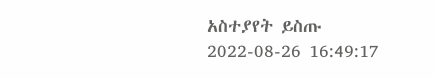አስተያየት ይስጡ
2022-08-26 16:49:17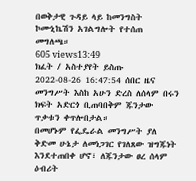በወቅታዊ ጉዳይ ላይ ከመንግስት ኮሙኒኬሽን አገልግሎት የተሰጠ መግለጫ።
605 views13:49
ክፈት / አስተያየት ይስጡ
2022-08-26 16:47:54 ሰበር ዜና
መንግሥት እስከ አሁን ድረስ ለሰላም በሩን ክፍት አድርጎ ቢጠባበቅም ጁንታው ጥቃቱን ቀጥሎበታል።
በመሆኑም የፌዴራል መንግሥት ያለ ቅድመ ሁኔታ ለመነጋገር የገለጸው ዝግጁነት እንደተጠበቀ ሆኖ፣ ለጁንታው ፀረ ሰላም ዕብሪት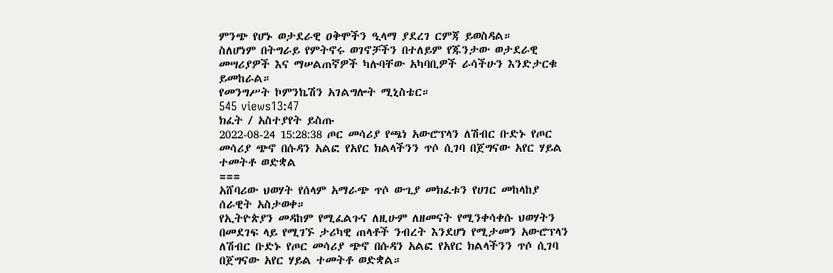ምንጭ የሆኑ ወታደራዊ ዐቅሞችን ዒላማ ያደረገ ርምጃ ይወስዳል።
ስለሆነም በትግራይ የምትኖሩ ወገኖቻችን በተለይም የጁንታው ወታደራዊ መሣሪያዎች እና ማሠልጠኛዎች ካሉባቸው አካባቢዎች ራሳችሁን እንድታርቁ ይመከራል።
የመንግሥት ኮምንኬሽን አገልግሎት ሚኒስቴር።
545 views13:47
ክፈት / አስተያየት ይስጡ
2022-08-24 15:28:38 ጦር መሳሪያ የጫነ አውሮፕላን ለሽብር ቡድኑ የጦር መሳሪያ ጭኖ በሱዳን አልፎ የአየር ክልላችንን ጥሶ ሲገባ በጀግናው አየር ሃይል ተመትቶ ወድቋል
===
አሸባሪው ህወሃት የሰላም አማራጭ ጥሶ ውጊያ መክፈቱን የሀገር መከላከያ ሰራዊት አስታወቀ።
የኢትዮጵያን መዳከም የሚፈልጉና ለዚሁም ለዘመናት የሚንቀሳቀሱ ህወሃትን በመደገፍ ላይ የሚገኙ ታሪካዊ ጠላቶች ንብረት እንደሆነ የሚታመን አውሮፕላን ለሽብር ቡድኑ የጦር መሳሪያ ጭኖ በሱዳን አልፎ የአየር ክልላችንን ጥሶ ሲገባ በጀግናው አየር ሃይል ተመትቶ ወድቋል።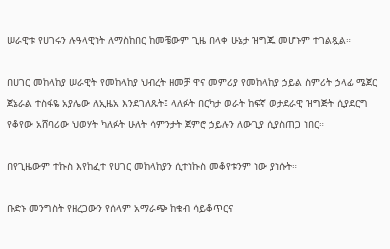ሠራዊቱ የሀገሩን ሉዓላዊነት ለማስከበር ከመቼውም ጊዜ በላቀ ሁኔታ ዝግጁ መሆኑም ተገልጿል።

በሀገር መከላከያ ሠራዊት የመከላከያ ህብረት ዘመቻ ዋና መምሪያ የመከላከያ ኃይል ስምሪት ኃላፊ ሜጀር ጀኔራል ተስፋዬ አያሌው ለኢዜአ እንደገለጹት፤ ላለፉት በርካታ ወራት ከፍኛ ወታደራዊ ዝግጅት ሲያደርግ የቆየው አሸባሪው ህወሃት ካለፉት ሁለት ሳምንታት ጀምሮ ኃይሉን ለውጊያ ሲያስጠጋ ነበር።

በየጊዜውም ተኩስ እየከፈተ የሀገር መከላከያን ሲተነኩስ መቆየቱንም ነው ያነሱት።

ቡድኑ መንግስት የዘረጋውን የሰላም አማራጭ ከቁብ ሳይቆጥርና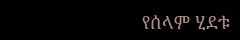የሰላም ሂደቱ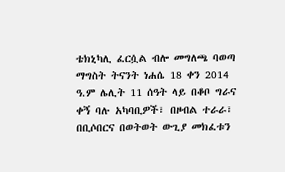ቴክኒካሊ ፈርሷል ብሎ መግለጫ ባወጣ ማግስት ትናንት ነሐሴ 18 ቀን 2014 ዓ.ም ሌሊት 11 ሰዓት ላይ በቆቦ ግራና ቀኝ ባሉ አካባቢዎች፣ በዞብል ተራራ፣ በቢሶበርና በወትወት ውጊያ መክፈቱን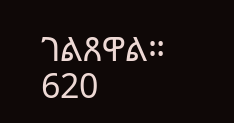ገልጸዋል።
620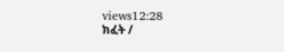views12:28
ክፈት /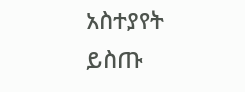አስተያየት ይስጡ